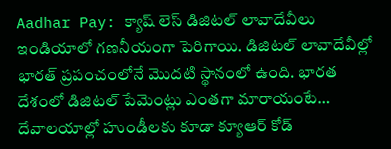Aadhar Pay: క్యాష్ లెస్ డిజిటల్ లావాదేవీలు ఇండియాలో గణనీయంగా పెరిగాయి. డిజిటల్ లావాదేవీల్లో భారత్ ప్రపంచంలోనే మొదటి స్థానంలో ఉంది. భారత దేశంలో డిజిటల్ పేమెంట్లు ఎంతగా మారాయంటే… దేవాలయాల్లో హుండీలకు కూడా క్యూఆర్ కోడ్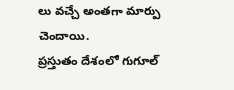లు వచ్చే అంతగా మార్పు చెందాయి.
ప్రస్తుతం దేశంలో గుగూల్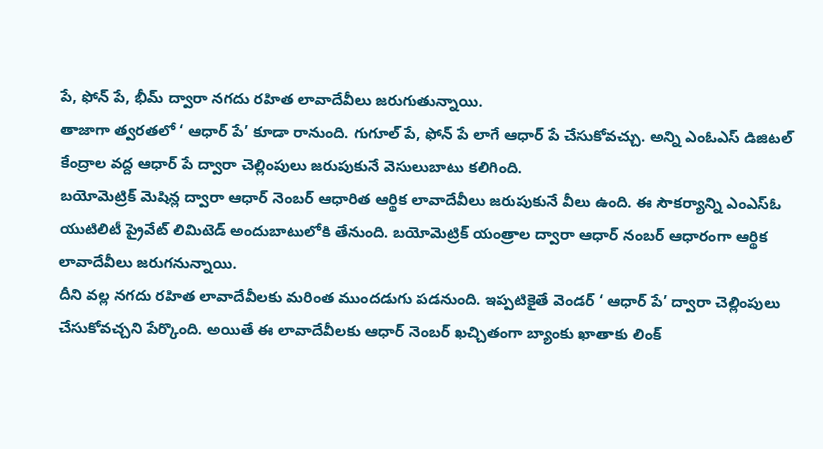పే, ఫోన్ పే, భీమ్ ద్వారా నగదు రహిత లావాదేవీలు జరుగుతున్నాయి.
తాజాగా త్వరతలో ‘ ఆధార్ పే’ కూడా రానుంది. గుగూల్ పే, ఫోన్ పే లాగే ఆధార్ పే చేసుకోవచ్చు. అన్ని ఎంఓఎస్ డిజిటల్ కేంద్రాల వద్ద ఆధార్ పే ద్వారా చెల్లింపులు జరుపుకునే వెసులుబాటు కలిగింది.
బయోమెట్రిక్ మెషిన్ల ద్వారా ఆధార్ నెంబర్ ఆధారిత ఆర్థిక లావాదేవీలు జరుపుకునే వీలు ఉంది. ఈ సౌకర్యాన్ని ఎంఎస్ఓ యుటిలిటీ ప్రైవేట్ లిమిటెడ్ అందుబాటులోకి తేనుంది. బయోమెట్రిక్ యంత్రాల ద్వారా ఆధార్ నంబర్ ఆధారంగా ఆర్థిక లావాదేవీలు జరుగనున్నాయి.
దీని వల్ల నగదు రహిత లావాదేవీలకు మరింత ముందడుగు పడనుంది. ఇప్పటికైతే వెండర్ ‘ ఆధార్ పే’ ద్వారా చెల్లింపులు చేసుకోవచ్చని పేర్కొంది. అయితే ఈ లావాదేవీలకు ఆధార్ నెంబర్ ఖచ్చితంగా బ్యాంకు ఖాతాకు లింక్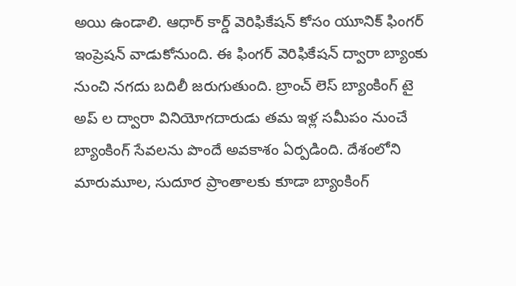అయి ఉండాలి. ఆధార్ కార్డ్ వెరిఫికేషన్ కోసం యూనిక్ ఫింగర్ ఇంప్రెషన్ వాడుకోనుంది. ఈ ఫింగర్ వెరిఫికేషన్ ద్వారా బ్యాంకు నుంచి నగదు బదిలీ జరుగుతుంది. బ్రాంచ్ లెస్ బ్యాంకింగ్ టై అప్ ల ద్వారా వినియోగదారుడు తమ ఇళ్ల సమీపం నుంచే బ్యాంకింగ్ సేవలను పొందే అవకాశం ఏర్పడింది. దేశంలోని మారుమూల, సుదూర ప్రాంతాలకు కూడా బ్యాంకింగ్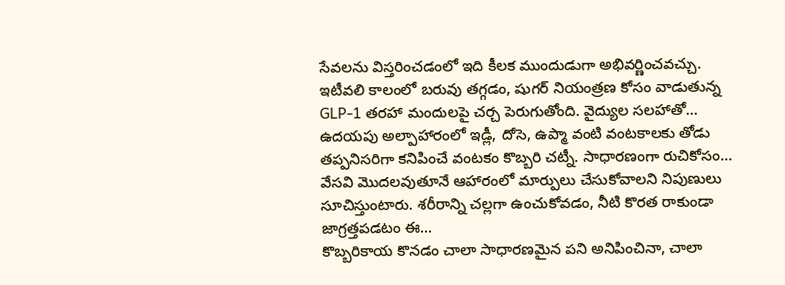సేవలను విస్తరించడంలో ఇది కీలక ముందుడుగా అభివర్ణించవచ్చు.
ఇటీవలి కాలంలో బరువు తగ్గడం, షుగర్ నియంత్రణ కోసం వాడుతున్న GLP-1 తరహా మందులపై చర్చ పెరుగుతోంది. వైద్యుల సలహాతో…
ఉదయపు అల్పాహారంలో ఇడ్లీ, దోసె, ఉప్మా వంటి వంటకాలకు తోడు తప్పనిసరిగా కనిపించే వంటకం కొబ్బరి చట్నీ. సాధారణంగా రుచికోసం…
వేసవి మొదలవుతూనే ఆహారంలో మార్పులు చేసుకోవాలని నిపుణులు సూచిస్తుంటారు. శరీరాన్ని చల్లగా ఉంచుకోవడం, నీటి కొరత రాకుండా జాగ్రత్తపడటం ఈ…
కొబ్బరికాయ కొనడం చాలా సాధారణమైన పని అనిపించినా, చాలా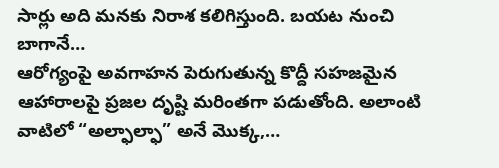సార్లు అది మనకు నిరాశ కలిగిస్తుంది. బయట నుంచి బాగానే…
ఆరోగ్యంపై అవగాహన పెరుగుతున్న కొద్దీ సహజమైన ఆహారాలపై ప్రజల దృష్టి మరింతగా పడుతోంది. అలాంటి వాటిలో “అల్ఫాల్ఫా” అనే మొక్క,…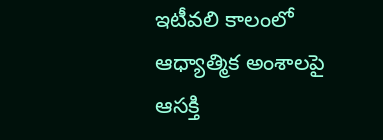ఇటీవలి కాలంలో ఆధ్యాత్మిక అంశాలపై ఆసక్తి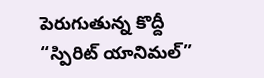పెరుగుతున్న కొద్దీ “స్పిరిట్ యానిమల్”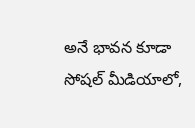అనే భావన కూడా సోషల్ మీడియాలో,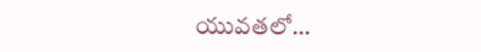యువతలో…